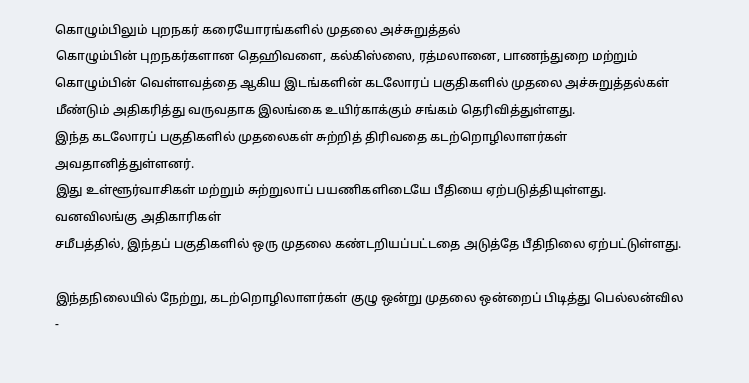கொழும்பிலும் புறநகர் கரையோரங்களில் முதலை அச்சுறுத்தல்
கொழும்பின் புறநகர்களான தெஹிவளை, கல்கிஸ்ஸை, ரத்மலானை, பாணந்துறை மற்றும் கொழும்பின் வெள்ளவத்தை ஆகிய இடங்களின் கடலோரப் பகுதிகளில் முதலை அச்சுறுத்தல்கள் மீண்டும் அதிகரித்து வருவதாக இலங்கை உயிர்காக்கும் சங்கம் தெரிவித்துள்ளது.
இந்த கடலோரப் பகுதிகளில் முதலைகள் சுற்றித் திரிவதை கடற்றொழிலாளர்கள் அவதானித்துள்ளனர்.
இது உள்ளூர்வாசிகள் மற்றும் சுற்றுலாப் பயணிகளிடையே பீதியை ஏற்படுத்தியுள்ளது.
வனவிலங்கு அதிகாரிகள்
சமீபத்தில், இந்தப் பகுதிகளில் ஒரு முதலை கண்டறியப்பட்டதை அடுத்தே பீதிநிலை ஏற்பட்டுள்ளது.

இந்தநிலையில் நேற்று, கடற்றொழிலாளர்கள் குழு ஒன்று முதலை ஒன்றைப் பிடித்து பெல்லன்வில -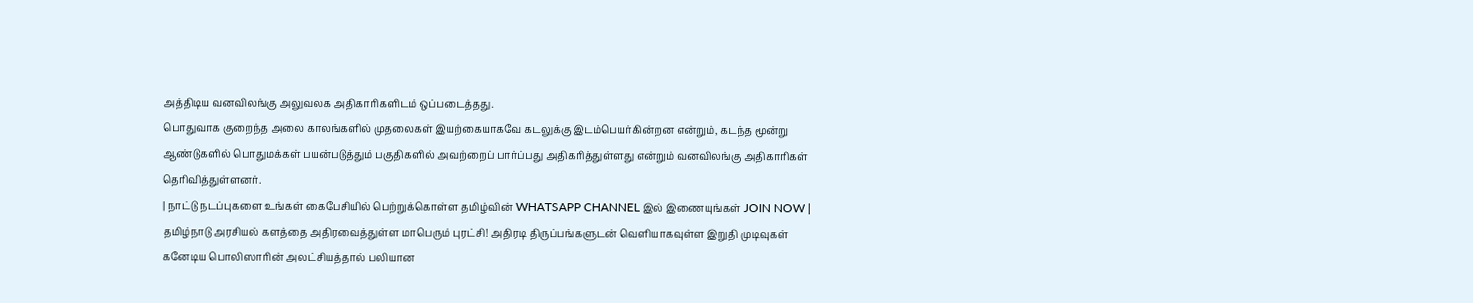அத்திடிய வனவிலங்கு அலுவலக அதிகாரிகளிடம் ஒப்படைத்தது.
பொதுவாக குறைந்த அலை காலங்களில் முதலைகள் இயற்கையாகவே கடலுக்கு இடம்பெயர்கின்றன என்றும், கடந்த மூன்று ஆண்டுகளில் பொதுமக்கள் பயன்படுத்தும் பகுதிகளில் அவற்றைப் பார்ப்பது அதிகரித்துள்ளது என்றும் வனவிலங்கு அதிகாரிகள் தெரிவித்துள்ளனர்.
| நாட்டு நடப்புகளை உங்கள் கைபேசியில் பெற்றுக்கொள்ள தமிழ்வின் WHATSAPP CHANNEL இல் இணையுங்கள் JOIN NOW |
தமிழ்நாடு அரசியல் களத்தை அதிரவைத்துள்ள மாபெரும் புரட்சி! அதிரடி திருப்பங்களுடன் வெளியாகவுள்ள இறுதி முடிவுகள்
கனேடிய பொலிஸாரின் அலட்சியத்தால் பலியான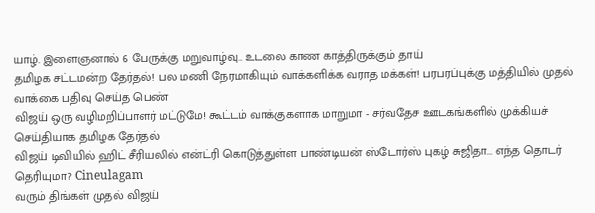யாழ். இளைஞனால் 6 பேருக்கு மறுவாழ்வு.. உடலை காண காத்திருக்கும் தாய்
தமிழக சட்டமன்ற தேர்தல்! பல மணி நேரமாகியும் வாக்களிக்க வராத மக்கள்! பரபரப்புக்கு மத்தியில் முதல் வாக்கை பதிவு செய்த பெண்
விஜய் ஒரு வழிமறிப்பாளர் மட்டுமே! கூட்டம் வாக்குகளாக மாறுமா - சர்வதேச ஊடகங்களில் முக்கியச் செய்தியாக தமிழக தேர்தல்
விஜய் டிவியில் ஹிட் சீரியலில் என்ட்ரி கொடுத்துள்ள பாண்டியன் ஸ்டோர்ஸ் புகழ் சுஜிதா... எந்த தொடர் தெரியுமா? Cineulagam
வரும் திங்கள் முதல் விஜய்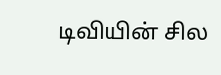டிவியின் சில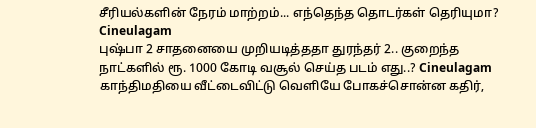சீரியல்களின் நேரம் மாற்றம்... எந்தெந்த தொடர்கள் தெரியுமா? Cineulagam
புஷ்பா 2 சாதனையை முறியடித்ததா துரந்தர் 2.. குறைந்த நாட்களில் ரூ. 1000 கோடி வசூல் செய்த படம் எது..? Cineulagam
காந்திமதியை வீட்டைவிட்டு வெளியே போகச்சொன்ன கதிர்,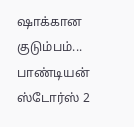ஷாக்கான குடும்பம்... பாண்டியன் ஸ்டோர்ஸ் 2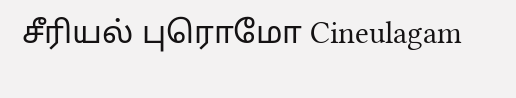சீரியல் புரொமோ Cineulagam